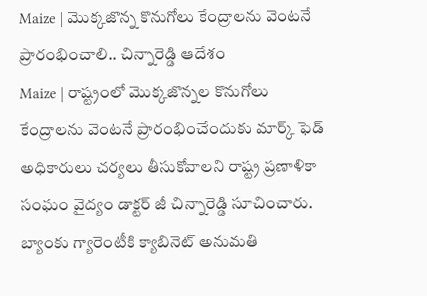Maize | మొక్కజొన్న కొనుగోలు కేంద్రాలను వెంటనే ప్రారంభించాలి.. చిన్నారెడ్డి ఆదేశం
Maize | రాష్ట్రంలో మొక్కజొన్నల కొనుగోలు కేంద్రాలను వెంటనే ప్రారంభించేందుకు మార్క్ ఫెడ్ అధికారులు చర్యలు తీసుకోవాలని రాష్ట్ర ప్రణాళికా సంఘం వైద్యం డాక్టర్ జీ చిన్నారెడ్డి సూచించారు.
బ్యాంకు గ్యారెంటీకి క్యాబినెట్ అనుమతి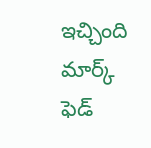ఇచ్చింది
మార్క్ ఫెడ్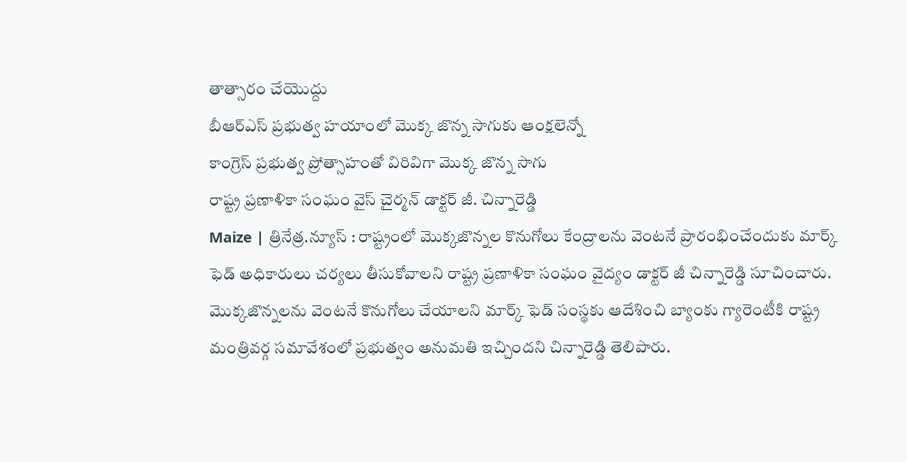తాత్సారం చేయొద్దు
బీఆర్ఎస్ ప్రభుత్వ హయాంలో మొక్క జొన్న సాగుకు ఆంక్షలెన్నో
కాంగ్రెస్ ప్రభుత్వ ప్రోత్సాహంతో విరివిగా మొక్క జొన్న సాగు
రాష్ట్ర ప్రణాళికా సంఘం వైస్ చైర్మన్ డాక్టర్ జీ. చిన్నారెడ్డి
Maize | త్రినేత్ర.న్యూస్ : రాష్ట్రంలో మొక్కజొన్నల కొనుగోలు కేంద్రాలను వెంటనే ప్రారంభించేందుకు మార్క్ ఫెడ్ అధికారులు చర్యలు తీసుకోవాలని రాష్ట్ర ప్రణాళికా సంఘం వైద్యం డాక్టర్ జీ చిన్నారెడ్డి సూచించారు. మొక్కజొన్నలను వెంటనే కొనుగోలు చేయాలని మార్క్ ఫెడ్ సంస్థకు ఆదేశించి బ్యాంకు గ్యారెంటీకి రాష్ట్ర మంత్రివర్గ సమావేశంలో ప్రభుత్వం అనుమతి ఇచ్చిందని చిన్నారెడ్డి తెలిపారు.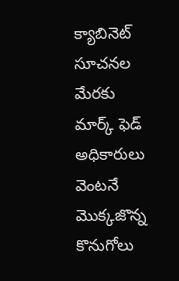క్యాబినెట్ సూచనల మేరకు మార్క్ ఫెడ్ అధికారులు వెంటనే మొక్కజొన్న కొనుగోలు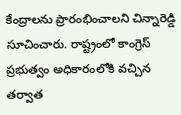కేంద్రాలను ప్రారంభించాలని చిన్నారెడ్డి సూచించారు. రాష్ట్రంలో కాంగ్రెస్ ప్రభుత్వం అధికారంలోకి వచ్చిన తర్వాత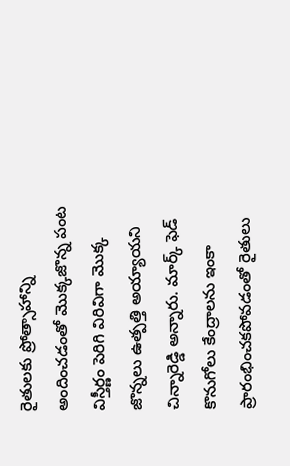రైతులకు ప్రోత్సాహాన్ని అందించడంతో మొక్కజొన్న పంట విస్తీర్ణం పెరిగి విరివిగా మొక్క జొన్నలు ఉత్పత్తి అయ్యాయని చిన్నారెడ్డి అన్నారు. మార్క్ ఫెడ్ కొనుగోలు కేంద్రాలను ఇంకా ప్రారంభించకపోవడంతో రైతులు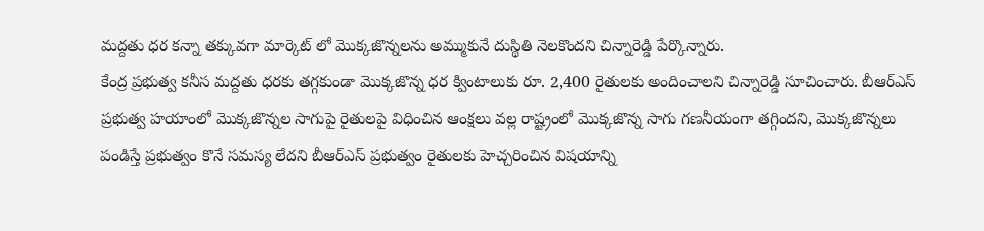మద్దతు ధర కన్నా తక్కువగా మార్కెట్ లో మొక్కజొన్నలను అమ్ముకునే దుస్థితి నెలకొందని చిన్నారెడ్డి పేర్కొన్నారు.
కేంద్ర ప్రభుత్వ కనీస మద్దతు ధరకు తగ్గకుండా మొక్కజొన్న ధర క్వింటాలుకు రూ. 2,400 రైతులకు అందించాలని చిన్నారెడ్డి సూచించారు. బీఆర్ఎస్ ప్రభుత్వ హయాంలో మొక్కజొన్నల సాగుపై రైతులపై విధించిన ఆంక్షలు వల్ల రాష్ట్రంలో మొక్కజొన్న సాగు గణనీయంగా తగ్గిందని, మొక్కజొన్నలు పండిస్తే ప్రభుత్వం కొనే సమస్య లేదని బీఆర్ఎస్ ప్రభుత్వం రైతులకు హెచ్చరించిన విషయాన్ని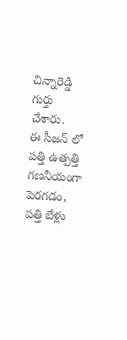చిన్నారెడ్డి గుర్తు చేశారు.
ఈ సీజన్ లో పత్తి ఉత్పత్తి గణనీయంగా పెరగడం, పత్తి బేళ్లు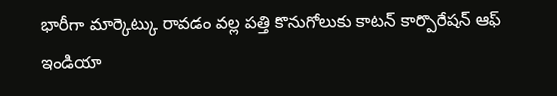భారీగా మార్కెట్కు రావడం వల్ల పత్తి కొనుగోలుకు కాటన్ కార్పొరేషన్ ఆఫ్ ఇండియా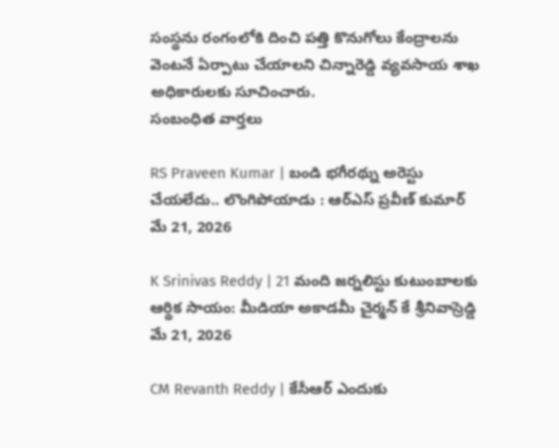సంస్థను రంగంలోకి దించి పత్తి కొనుగోలు కేంద్రాలను వెంటనే ఏర్పాటు చేయాలని చిన్నారెడ్డి వ్యవసాయ శాఖ అధికారులకు సూచించారు.
సంబంధిత వార్తలు

RS Praveen Kumar | బండి భగీరథ్ను అరెస్టు చేయలేదు.. లొంగిపోయాడు : ఆర్ఎస్ ప్రవీణ్ కుమార్
మే 21, 2026

K Srinivas Reddy | 21 మంది జర్నలిస్టు కుటుంబాలకు ఆర్థిక సాయం: మీడియా అకాడమీ చైర్మన్ కే శ్రీనివాస్రెడ్డి
మే 21, 2026

CM Revanth Reddy | కేసీఆర్ ఎందుకు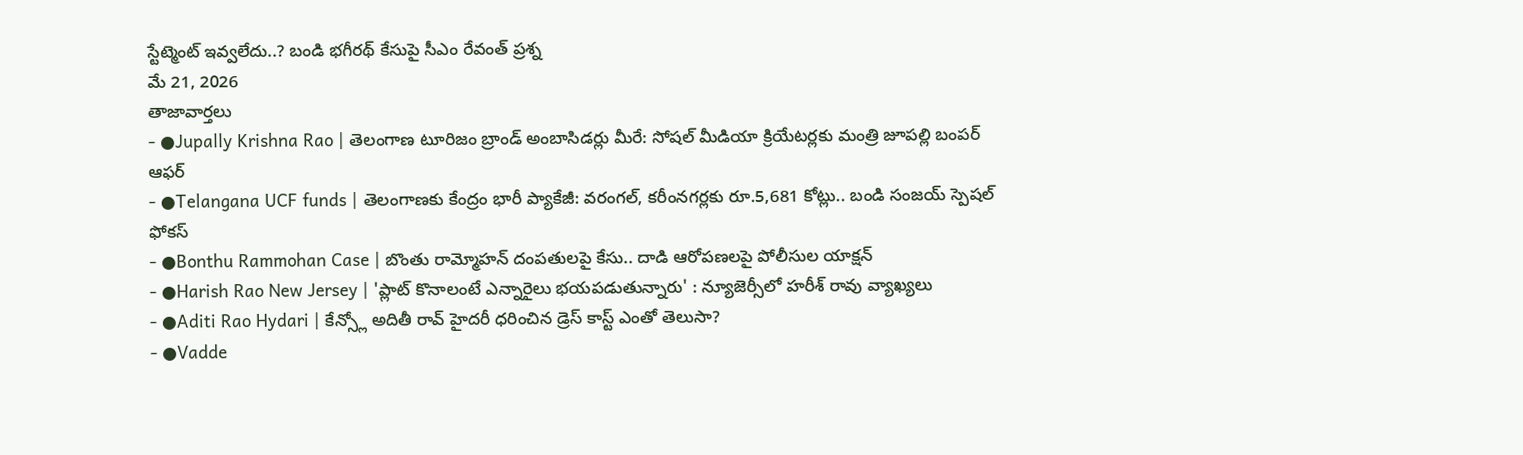స్టేట్మెంట్ ఇవ్వలేదు..? బండి భగీరథ్ కేసుపై సీఎం రేవంత్ ప్రశ్న
మే 21, 2026
తాజావార్తలు
- ●Jupally Krishna Rao | తెలంగాణ టూరిజం బ్రాండ్ అంబాసిడర్లు మీరే: సోషల్ మీడియా క్రియేటర్లకు మంత్రి జూపల్లి బంపర్ ఆఫర్
- ●Telangana UCF funds | తెలంగాణకు కేంద్రం భారీ ప్యాకేజీ: వరంగల్, కరీంనగర్లకు రూ.5,681 కోట్లు.. బండి సంజయ్ స్పెషల్ ఫోకస్
- ●Bonthu Rammohan Case | బొంతు రామ్మోహన్ దంపతులపై కేసు.. దాడి ఆరోపణలపై పోలీసుల యాక్షన్
- ●Harish Rao New Jersey | 'ప్లాట్ కొనాలంటే ఎన్నారైలు భయపడుతున్నారు' : న్యూజెర్సీలో హరీశ్ రావు వ్యాఖ్యలు
- ●Aditi Rao Hydari | కేన్స్లో అదితీ రావ్ హైదరీ ధరించిన డ్రెస్ కాస్ట్ ఎంతో తెలుసా?
- ●Vadde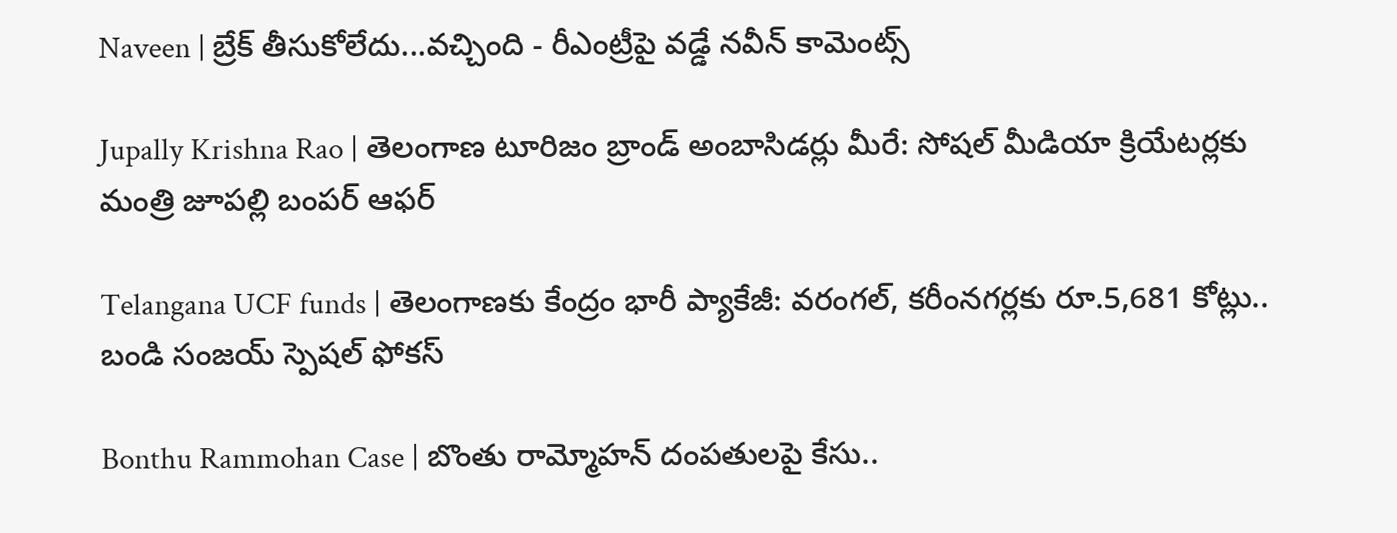Naveen | బ్రేక్ తీసుకోలేదు...వచ్చింది - రీఎంట్రీపై వడ్డే నవీన్ కామెంట్స్

Jupally Krishna Rao | తెలంగాణ టూరిజం బ్రాండ్ అంబాసిడర్లు మీరే: సోషల్ మీడియా క్రియేటర్లకు మంత్రి జూపల్లి బంపర్ ఆఫర్

Telangana UCF funds | తెలంగాణకు కేంద్రం భారీ ప్యాకేజీ: వరంగల్, కరీంనగర్లకు రూ.5,681 కోట్లు.. బండి సంజయ్ స్పెషల్ ఫోకస్

Bonthu Rammohan Case | బొంతు రామ్మోహన్ దంపతులపై కేసు..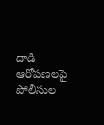దాడి ఆరోపణలపై పోలీసుల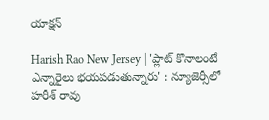యాక్షన్

Harish Rao New Jersey | 'ప్లాట్ కొనాలంటే ఎన్నారైలు భయపడుతున్నారు' : న్యూజెర్సీలో హరీశ్ రావు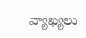వ్యాఖ్యలు